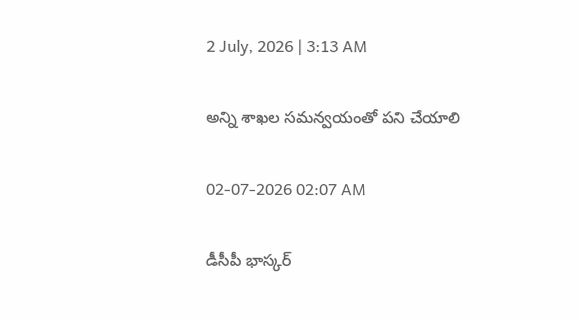2 July, 2026 | 3:13 AM

అన్ని శాఖల సమన్వయంతో పని చేయాలి

02-07-2026 02:07 AM

డీసీపీ భాస్కర్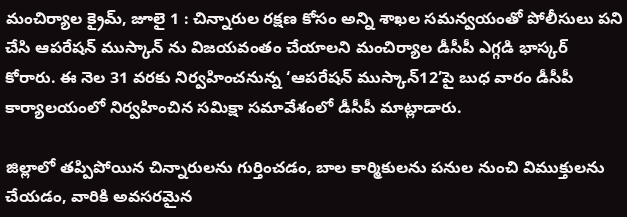మంచిర్యాల క్రైమ్, జూలై 1 : చిన్నారుల రక్షణ కోసం అన్ని శాఖల సమన్వయంతో పోలీసులు పని చేసి ఆపరేషన్ ముస్కాన్ ను విజయవంతం చేయాలని మంచిర్యాల డీసీపీ ఎగ్గడి భాస్కర్ కోరారు. ఈ నెల 31 వరకు నిర్వహించనున్న ‘ఆపరేషన్ ముస్కాన్12’పై బుధ వారం డీసీపీ కార్యాలయంలో నిర్వహించిన సమిక్షా సమావేశంలో డీసీపీ మాట్లాడారు.

జిల్లాలో తప్పిపోయిన చిన్నారులను గుర్తించడం, బాల కార్మికులను పనుల నుంచి విముక్తులను చేయడం, వారికి అవసరమైన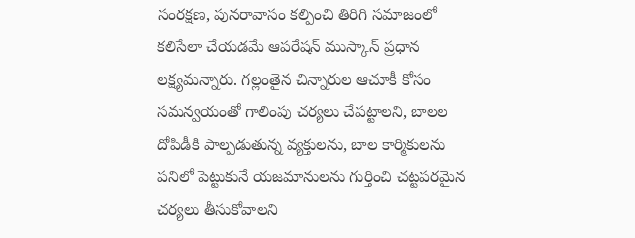సంరక్షణ, పునరావాసం కల్పించి తిరిగి సమాజంలో కలిసేలా చేయడమే ఆపరేషన్ ముస్కాన్ ప్రధాన లక్ష్యమన్నారు. గల్లంతైన చిన్నారుల ఆచూకీ కోసం సమన్వయంతో గాలింపు చర్యలు చేపట్టాలని, బాలల దోపిడీకి పాల్పడుతున్న వ్యక్తులను, బాల కార్మికులను పనిలో పెట్టుకునే యజమానులను గుర్తించి చట్టపరమైన చర్యలు తీసుకోవాలని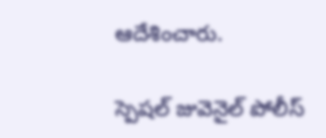ఆదేశించారు.

స్పెషల్ జువెనైల్ పోలీస్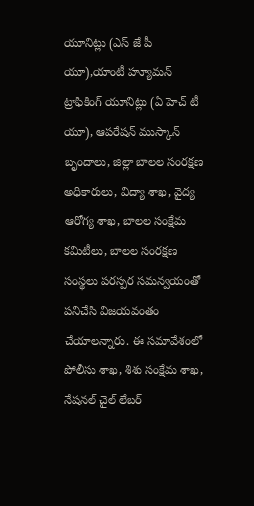యూనిట్లు (ఎస్ జే పీ యూ),యాంటీ హ్యూమన్ ట్రాఫికింగ్ యూనిట్లు (ఏ హెచ్ టీ యూ), ఆపరేషన్ ముస్కాన్ బృందాలు, జిల్లా బాలల సంరక్షణ అధికారులు, విద్యా శాఖ, వైద్య ఆరోగ్య శాఖ, బాలల సంక్షేమ కమిటీలు, బాలల సంరక్షణ సంస్థలు పరస్పర సమన్వయంతో పనిచేసి విజయవంతం చేయాలన్నారు. ఈ సమావేశంలో పోలీసు శాఖ, శిశు సంక్షేమ శాఖ, నేషనల్ చైల్ లేబర్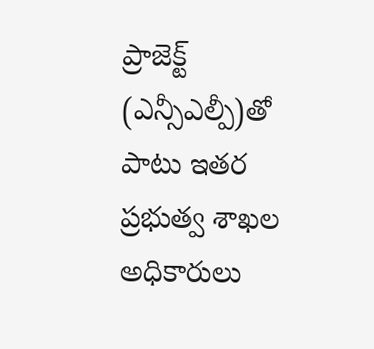ప్రాజెక్ట్ (ఎన్సీఎల్పీ)తో పాటు ఇతర ప్రభుత్వ శాఖల అధికారులు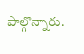పాల్గొన్నారు.